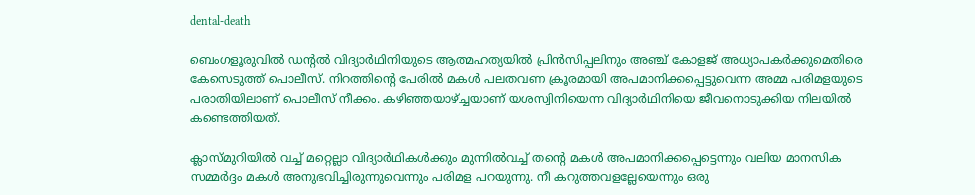dental-death

ബെംഗളൂരുവില്‍ ഡന്റല്‍ വിദ്യാര്‍ഥിനിയുടെ ആത്മഹത്യയില്‍ പ്രിന്‍സിപ്പലിനും അഞ്ച് കോളജ് അധ്യാപകര്‍ക്കുമെതിരെ കേസെടുത്ത് പൊലീസ്. നിറത്തിന്റെ പേരില്‍ മകള്‍ പലതവണ ക്രൂരമായി അപമാനിക്കപ്പെട്ടുവെന്ന അമ്മ പരിമളയുടെ പരാതിയിലാണ് പൊലീസ് നീക്കം. കഴിഞ്ഞയാഴ്ച്ചയാണ് യശസ്വിനിയെന്ന വിദ്യാര്‍ഥിനിയെ ജീവനൊടുക്കിയ നിലയില്‍ കണ്ടെത്തിയത്.

ക്ലാസ്മുറിയില്‍ വച്ച് മറ്റെല്ലാ വിദ്യാര്‍ഥികള്‍ക്കും മുന്നില്‍വച്ച് തന്റെ മകള്‍ അപമാനിക്കപ്പെട്ടെന്നും വലിയ മാനസിക സമ്മര്‍ദ്ദം മകള്‍ അനുഭവിച്ചിരുന്നുവെന്നും പരിമള പറയുന്നു. നീ കറുത്തവളല്ലേയെന്നും ഒരു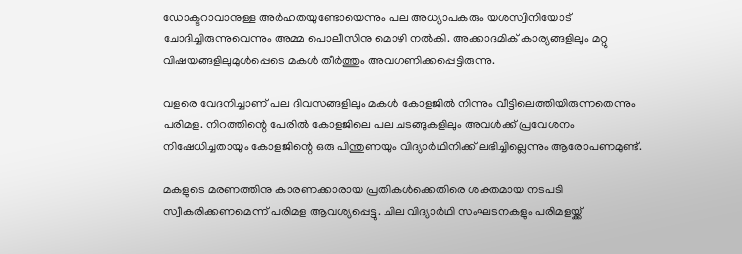ഡോക്ടറാവാനുള്ള അര്‍ഹതയുണ്ടോയെന്നും പല അധ്യാപകരും യശസ്വിനിയോട് ചോദിച്ചിരുന്നുവെന്നും അമ്മ പൊലീസിനു മൊഴി നല്‍കി. അക്കാദമിക് കാര്യങ്ങളിലും മറ്റു വിഷയങ്ങളിലുമുള്‍പ്പെടെ മകള്‍ തീര്‍ത്തും അവഗണിക്കപ്പെട്ടിരുന്നു.

വളരെ വേദനിച്ചാണ് പല ദിവസങ്ങളിലും മകള്‍ കോളജില്‍ നിന്നും വീട്ടിലെത്തിയിരുന്നതെന്നും പരിമള. നിറത്തിന്റെ പേരില്‍ കോളജിലെ പല ചടങ്ങുകളിലും അവള്‍ക്ക് പ്രവേശനം നിഷേധിച്ചതായും കോളജിന്റെ ഒരു പിന്തുണയും വിദ്യാര്‍ഥിനിക്ക് ലഭിച്ചില്ലെന്നും ആരോപണമുണ്ട്.

മകളുടെ മരണത്തിനു കാരണക്കാരായ പ്രതികള്‍ക്കെതിരെ ശക്തമായ നടപടി സ്വീകരിക്കണമെന്ന് പരിമള ആവശ്യപ്പെട്ടു. ചില വിദ്യാര്‍ഥി സംഘടനകളും പരിമളയ്ക്ക്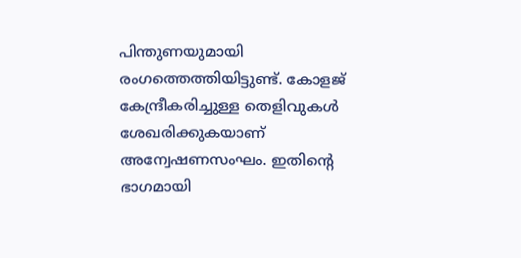പിന്തുണയുമായി രംഗത്തെത്തിയിട്ടുണ്ട്. കോളജ് കേന്ദ്രീകരിച്ചുള്ള തെളിവുകള്‍ ശേഖരിക്കുകയാണ് അന്വേഷണസംഘം. ഇതിന്റെ ഭാഗമായി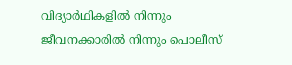വിദ്യാര്‍ഥികളില്‍ നിന്നും ജീവനക്കാരില്‍ നിന്നും പൊലീസ്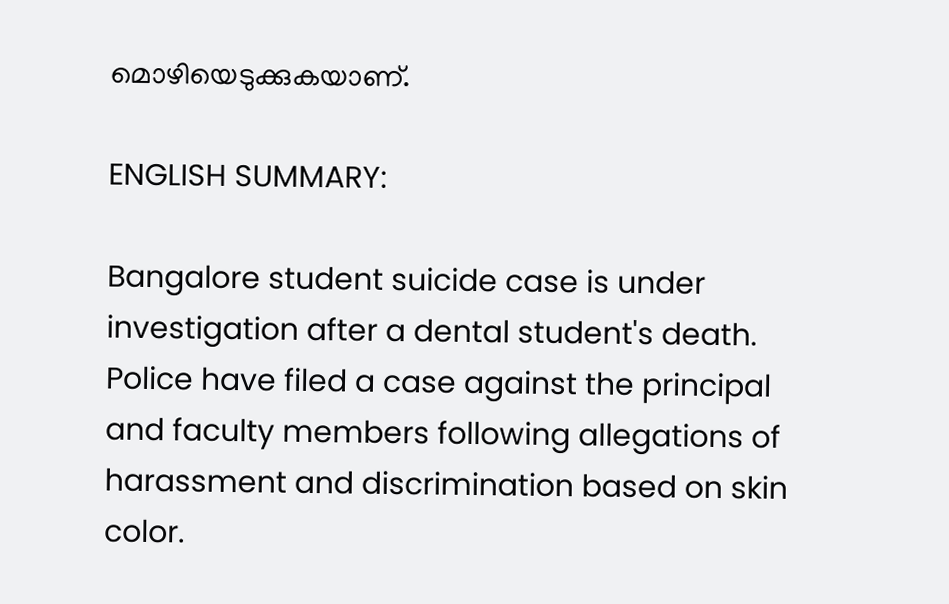മൊഴിയെടുക്കുകയാണ്.

ENGLISH SUMMARY:

Bangalore student suicide case is under investigation after a dental student's death. Police have filed a case against the principal and faculty members following allegations of harassment and discrimination based on skin color.